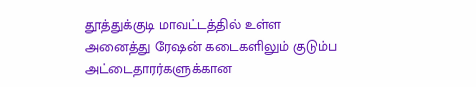தூத்துக்குடி மாவட்டத்தில் உள்ள அனைத்து ரேஷன் கடைகளிலும் குடும்ப அட்டைதாரர்களுக்கான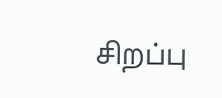சிறப்பு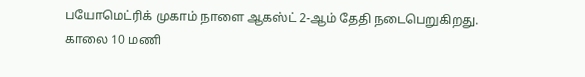பயோமெட்ரிக் முகாம் நாளை ஆகஸ்ட் 2-ஆம் தேதி நடைபெறுகிறது.
காலை 10 மணி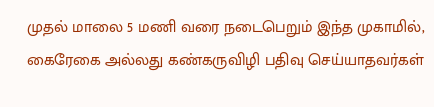முதல் மாலை 5 மணி வரை நடைபெறும் இந்த முகாமில், கைரேகை அல்லது கண்கருவிழி பதிவு செய்யாதவர்கள்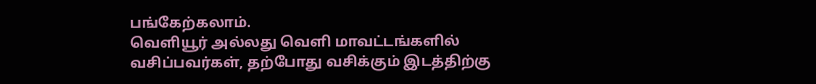பங்கேற்கலாம்.
வெளியூர் அல்லது வெளி மாவட்டங்களில் வசிப்பவர்கள், தற்போது வசிக்கும் இடத்திற்கு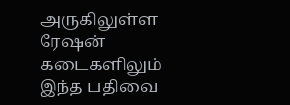அருகிலுள்ள ரேஷன் கடைகளிலும் இந்த பதிவை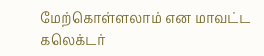மேற்கொள்ளலாம் என மாவட்ட கலெக்டர்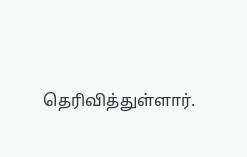தெரிவித்துள்ளார்.